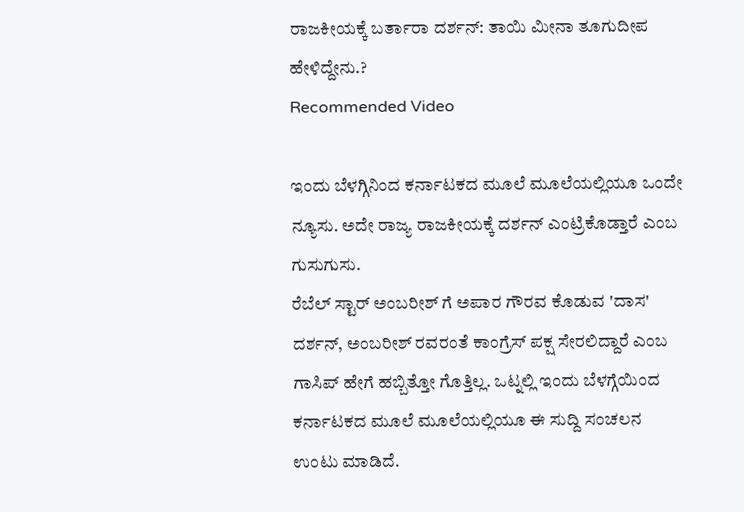ರಾಜಕೀಯಕ್ಕೆ ಬರ್ತಾರಾ ದರ್ಶನ್: ತಾಯಿ ಮೀನಾ ತೂಗುದೀಪ ಹೇಳಿದ್ದೇನು.?
Recommended Video

ಇಂದು ಬೆಳಗ್ಗಿನಿಂದ ಕರ್ನಾಟಕದ ಮೂಲೆ ಮೂಲೆಯಲ್ಲಿಯೂ ಒಂದೇ ನ್ಯೂಸು. ಅದೇ ರಾಜ್ಯ ರಾಜಕೀಯಕ್ಕೆ ದರ್ಶನ್ ಎಂಟ್ರಿಕೊಡ್ತಾರೆ ಎಂಬ ಗುಸುಗುಸು.
ರೆಬೆಲ್ ಸ್ಟಾರ್ ಅಂಬರೀಶ್ ಗೆ ಅಪಾರ ಗೌರವ ಕೊಡುವ 'ದಾಸ' ದರ್ಶನ್, ಅಂಬರೀಶ್ ರವರಂತೆ ಕಾಂಗ್ರೆಸ್ ಪಕ್ಷ ಸೇರಲಿದ್ದಾರೆ ಎಂಬ ಗಾಸಿಪ್ ಹೇಗೆ ಹಬ್ಬಿತ್ತೋ ಗೊತ್ತಿಲ್ಲ. ಒಟ್ನಲ್ಲಿ ಇಂದು ಬೆಳಗ್ಗೆಯಿಂದ ಕರ್ನಾಟಕದ ಮೂಲೆ ಮೂಲೆಯಲ್ಲಿಯೂ ಈ ಸುದ್ದಿ ಸಂಚಲನ ಉಂಟು ಮಾಡಿದೆ.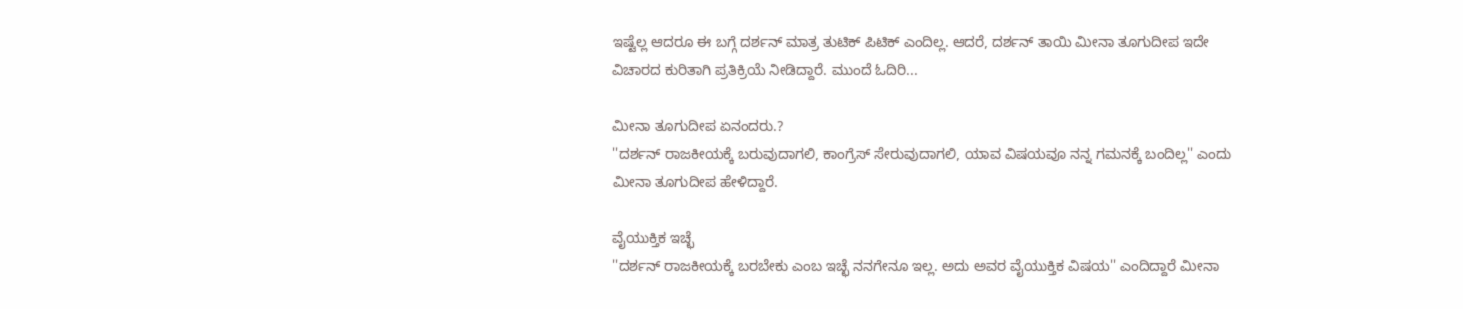ಇಷ್ಟೆಲ್ಲ ಆದರೂ ಈ ಬಗ್ಗೆ ದರ್ಶನ್ ಮಾತ್ರ ತುಟಿಕ್ ಪಿಟಿಕ್ ಎಂದಿಲ್ಲ. ಆದರೆ, ದರ್ಶನ್ ತಾಯಿ ಮೀನಾ ತೂಗುದೀಪ ಇದೇ ವಿಚಾರದ ಕುರಿತಾಗಿ ಪ್ರತಿಕ್ರಿಯೆ ನೀಡಿದ್ದಾರೆ. ಮುಂದೆ ಓದಿರಿ...

ಮೀನಾ ತೂಗುದೀಪ ಏನಂದರು.?
''ದರ್ಶನ್ ರಾಜಕೀಯಕ್ಕೆ ಬರುವುದಾಗಲಿ, ಕಾಂಗ್ರೆಸ್ ಸೇರುವುದಾಗಲಿ, ಯಾವ ವಿಷಯವೂ ನನ್ನ ಗಮನಕ್ಕೆ ಬಂದಿಲ್ಲ'' ಎಂದು ಮೀನಾ ತೂಗುದೀಪ ಹೇಳಿದ್ದಾರೆ.

ವೈಯುಕ್ತಿಕ ಇಚ್ಛೆ
''ದರ್ಶನ್ ರಾಜಕೀಯಕ್ಕೆ ಬರಬೇಕು ಎಂಬ ಇಚ್ಛೆ ನನಗೇನೂ ಇಲ್ಲ. ಅದು ಅವರ ವೈಯುಕ್ತಿಕ ವಿಷಯ'' ಎಂದಿದ್ದಾರೆ ಮೀನಾ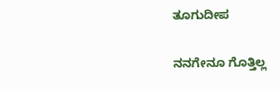ತೂಗುದೀಪ

ನನಗೇನೂ ಗೊತ್ತಿಲ್ಲ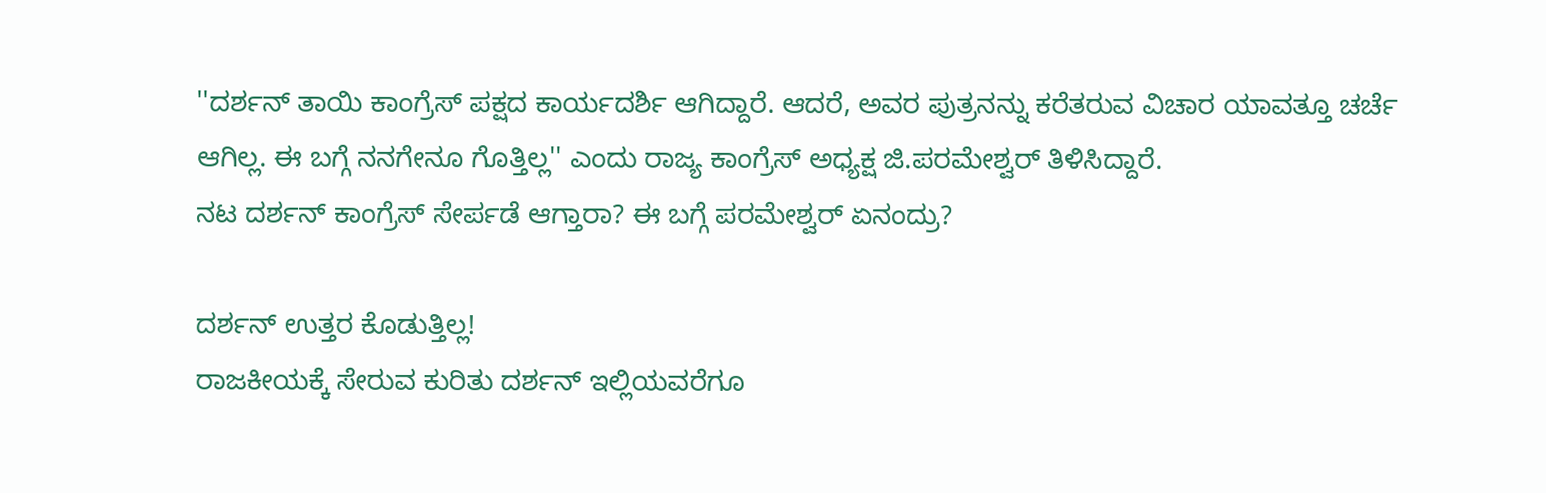''ದರ್ಶನ್ ತಾಯಿ ಕಾಂಗ್ರೆಸ್ ಪಕ್ಷದ ಕಾರ್ಯದರ್ಶಿ ಆಗಿದ್ದಾರೆ. ಆದರೆ, ಅವರ ಪುತ್ರನನ್ನು ಕರೆತರುವ ವಿಚಾರ ಯಾವತ್ತೂ ಚರ್ಚೆ ಆಗಿಲ್ಲ. ಈ ಬಗ್ಗೆ ನನಗೇನೂ ಗೊತ್ತಿಲ್ಲ'' ಎಂದು ರಾಜ್ಯ ಕಾಂಗ್ರೆಸ್ ಅಧ್ಯಕ್ಷ ಜಿ.ಪರಮೇಶ್ವರ್ ತಿಳಿಸಿದ್ದಾರೆ.
ನಟ ದರ್ಶನ್ ಕಾಂಗ್ರೆಸ್ ಸೇರ್ಪಡೆ ಆಗ್ತಾರಾ? ಈ ಬಗ್ಗೆ ಪರಮೇಶ್ವರ್ ಏನಂದ್ರು?

ದರ್ಶನ್ ಉತ್ತರ ಕೊಡುತ್ತಿಲ್ಲ!
ರಾಜಕೀಯಕ್ಕೆ ಸೇರುವ ಕುರಿತು ದರ್ಶನ್ ಇಲ್ಲಿಯವರೆಗೂ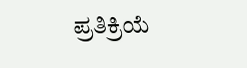ಪ್ರತಿಕ್ರಿಯೆ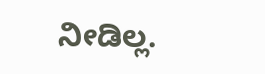ನೀಡಿಲ್ಲ.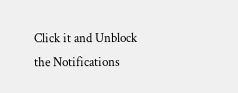Click it and Unblock the Notifications